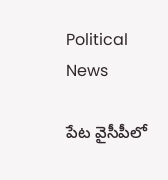Political News

పేట వైసీపీలో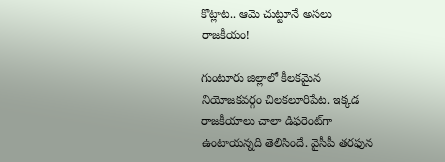కొట్లాట‌.. ఆమె చుట్టూనే అస‌లు రాజ‌కీయం!

గుంటూరు జిల్లాలో కీల‌క‌మైన నియోజ‌క‌వ‌ర్గం చిల‌క‌లూరిపేట‌. ఇక్క‌డ రాజ‌కీయాలు చాలా డిఫ‌రెంట్‌గా ఉంటాయ‌న్న‌ది తెలిసిందే. వైసీపీ త‌ర‌ఫున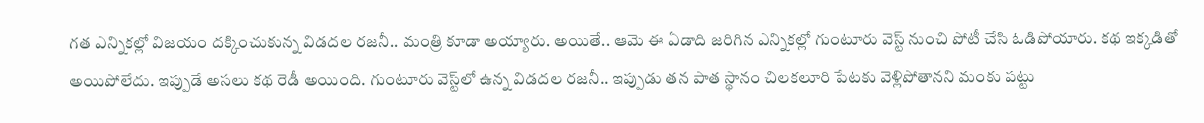గ‌త ఎన్నిక‌ల్లో విజ‌యం ద‌క్కించుకున్న విడ‌ద‌ల ర‌జ‌నీ.. మంత్రి కూడా అయ్యారు. అయితే.. ఆమె ఈ ఏడాది జ‌రిగిన ఎన్నిక‌ల్లో గుంటూరు వెస్ట్ నుంచి పోటీ చేసి ఓడిపోయారు. క‌థ ఇక్క‌డితో అయిపోలేదు. ఇప్పుడే అస‌లు క‌థ రెడీ అయింది. గుంటూరు వెస్ట్‌లో ఉన్న విడ‌ద‌ల ర‌జ‌నీ.. ఇప్పుడు త‌న పాత స్థానం చిల‌కలూరి పేట‌కు వెళ్లిపోతాన‌ని మంకు ప‌ట్టు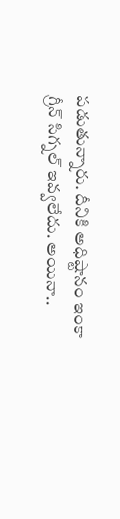ప‌డుతున్నారు. దీనికి అధిష్టానం ఇంకా గ్రీన్ సిగ్న‌ల్ ఇవ్వ‌లేదు. అయినా..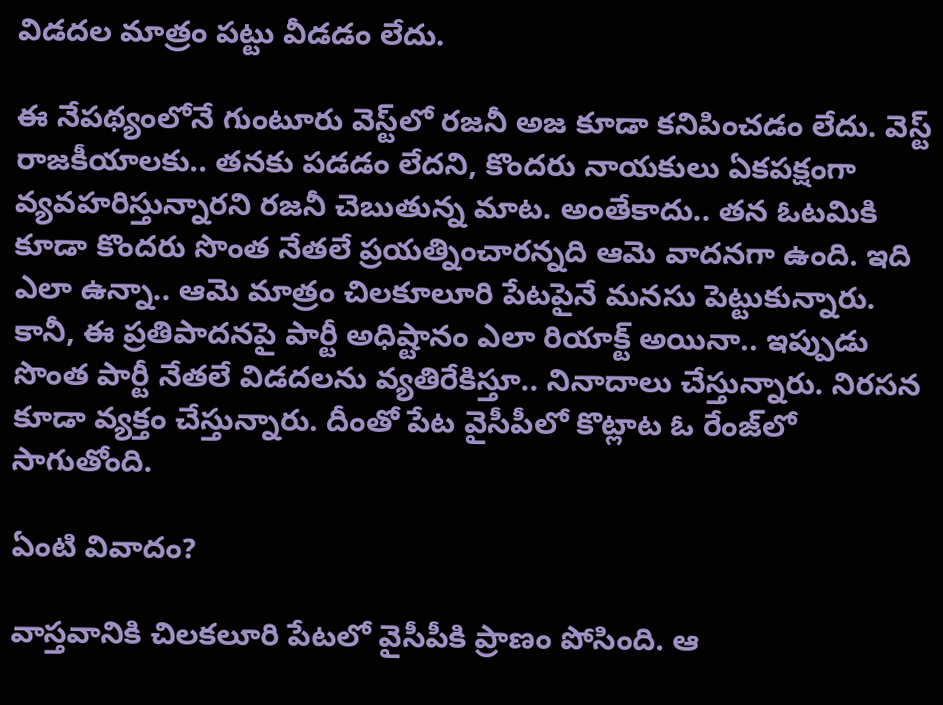విడ‌ద‌ల మాత్రం ప‌ట్టు వీడ‌డం లేదు.

ఈ నేప‌థ్యంలోనే గుంటూరు వెస్ట్‌లో ర‌జ‌నీ అజ కూడా క‌నిపించ‌డం లేదు. వెస్ట్ రాజ‌కీయాల‌కు.. త‌న‌కు ప‌డ‌డం లేద‌ని, కొంద‌రు నాయ‌కులు ఏక‌ప‌క్షంగా వ్య‌వ‌హ‌రిస్తున్నార‌ని ర‌జనీ చెబుతున్న మాట‌. అంతేకాదు.. త‌న ఓట‌మికి కూడా కొంద‌రు సొంత నేత‌లే ప్ర‌య‌త్నించారన్న‌ది ఆమె వాద‌న‌గా ఉంది. ఇది ఎలా ఉన్నా.. ఆమె మాత్రం చిల‌కూలూరి పేట‌పైనే మ‌న‌సు పెట్టుకున్నారు. కానీ, ఈ ప్ర‌తిపాద‌న‌పై పార్టీ అధిష్టానం ఎలా రియాక్ట్ అయినా.. ఇప్పుడు సొంత పార్టీ నేత‌లే విడ‌ద‌ల‌ను వ్య‌తిరేకిస్తూ.. నినాదాలు చేస్తున్నారు. నిర‌స‌న కూడా వ్య‌క్తం చేస్తున్నారు. దీంతో పేట వైసీపీలో కొట్లాట ఓ రేంజ్‌లో సాగుతోంది.

ఏంటి వివాదం?

వాస్త‌వానికి చిల‌క‌లూరి పేట‌లో వైసీపీకి ప్రాణం పోసింది. ఆ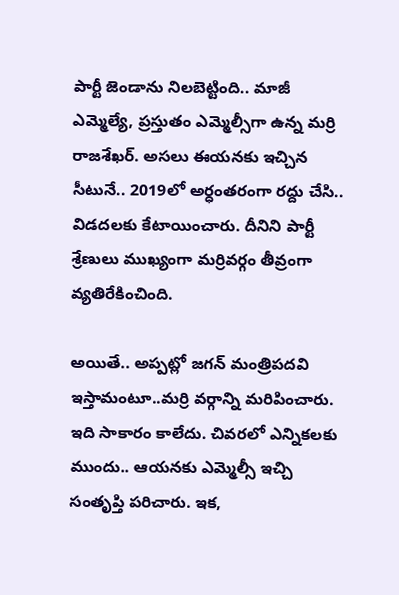పార్టీ జెండాను నిల‌బెట్టింది.. మాజీ ఎమ్మెల్యే, ప్ర‌స్తుతం ఎమ్మెల్సీగా ఉన్న మ‌ర్రి రాజ‌శేఖ‌ర్‌. అస‌లు ఈయ‌న‌కు ఇచ్చిన సీటునే.. 2019లో అర్ధంతరంగా ర‌ద్దు చేసి.. విడ‌ద‌ల‌కు కేటాయించారు. దీనిని పార్టీ శ్రేణులు ముఖ్యంగా మ‌ర్రివ‌ర్గం తీవ్రంగా వ్య‌తిరేకించింది.

అయితే.. అప్ప‌ట్లో జ‌గ‌న్ మంత్రిప‌దవి ఇస్తామంటూ..మ‌ర్రి వ‌ర్గాన్ని మ‌రిపించారు. ఇది సాకారం కాలేదు. చివ‌ర‌లో ఎన్నిక‌లకు ముందు.. ఆయ‌న‌కు ఎమ్మెల్సీ ఇచ్చి సంతృప్తి ప‌రిచారు. ఇక‌,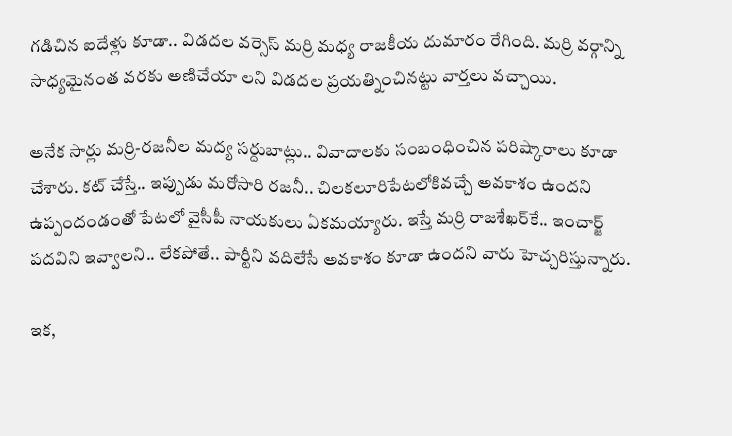గ‌డిచిన ఐదేళ్లు కూడా.. విడ‌ద‌ల వ‌ర్సెస్ మ‌ర్రి మ‌ధ్య రాజ‌కీయ దుమారం రేగింది. మ‌ర్రి వ‌ర్గాన్ని సాధ్య‌మైనంత వ‌ర‌కు అణిచేయా లని విడ‌ద‌ల ప్ర‌య‌త్నించిన‌ట్టు వార్త‌లు వ‌చ్చాయి.

అనేక సార్లు మ‌ర్రి-ర‌జ‌నీల మ‌ద్య స‌ర్దుబాట్లు.. వివాదాల‌కు సంబంధించిన ప‌రిష్కారాలు కూడా చేశారు. క‌ట్ చేస్తే.. ఇప్పుడు మ‌రోసారి ర‌జ‌నీ.. చిల‌క‌లూరిపేట‌లోకివ‌చ్చే అవ‌కాశం ఉంద‌ని ఉప్పందండంతో పేటలో వైసీపీ నాయ‌కులు ఏక‌మ‌య్యారు. ఇస్తే మ‌ర్రి రాజ‌శేఖ‌ర్‌కే.. ఇంచార్జ్ ప‌ద‌విని ఇవ్వాల‌ని.. లేక‌పోతే.. పార్టీని వ‌దిలేసే అవ‌కాశం కూడా ఉంద‌ని వారు హెచ్చ‌రిస్తున్నారు.

ఇక‌,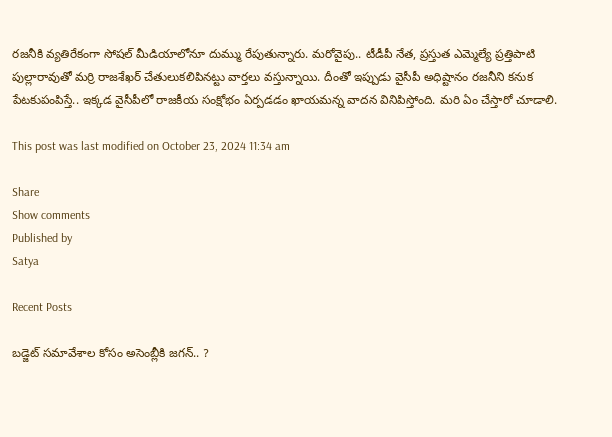ర‌జ‌నీకి వ్య‌తిరేకంగా సోష‌ల్‌ మీడియాలోనూ దుమ్ము రేపుతున్నారు. మ‌రోవైపు.. టీడీపీ నేత‌, ప్ర‌స్తుత ఎమ్మెల్యే ప్ర‌త్తిపాటి పుల్లారావుతో మ‌ర్రి రాజ‌శేఖ‌ర్ చేతులుక‌లిపిన‌ట్టు వార్తలు వ‌స్తున్నాయి. దీంతో ఇప్పుడు వైసీపీ అధిష్టానం ర‌జ‌నీని క‌నుక పేట‌కుపంపిస్తే.. ఇక్క‌డ వైసీపీలో రాజ‌కీయ సంక్షోభం ఏర్ప‌డ‌డం ఖాయ‌మ‌న్న వాద‌న వినిపిస్తోంది. మ‌రి ఏం చేస్తారో చూడాలి.

This post was last modified on October 23, 2024 11:34 am

Share
Show comments
Published by
Satya

Recent Posts

బ‌డ్జెట్ స‌మావేశాల‌ కోసం అసెంబ్లీకి జ‌గ‌న్‌.. ?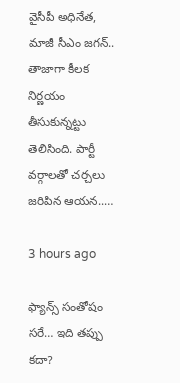వైసీపీ అధినేత‌, మాజీ సీఎం జ‌గ‌న్‌.. తాజాగా కీల‌క నిర్ణ‌యం తీసుకున్న‌ట్టు తెలిసింది. పార్టీ వ‌ర్గాలతో చ‌ర్చ‌లు జ‌రిపిన ఆయ‌న‌..…

3 hours ago

ఫ్యాన్స్ సంతోషం సరే… ఇది తప్పు కదా?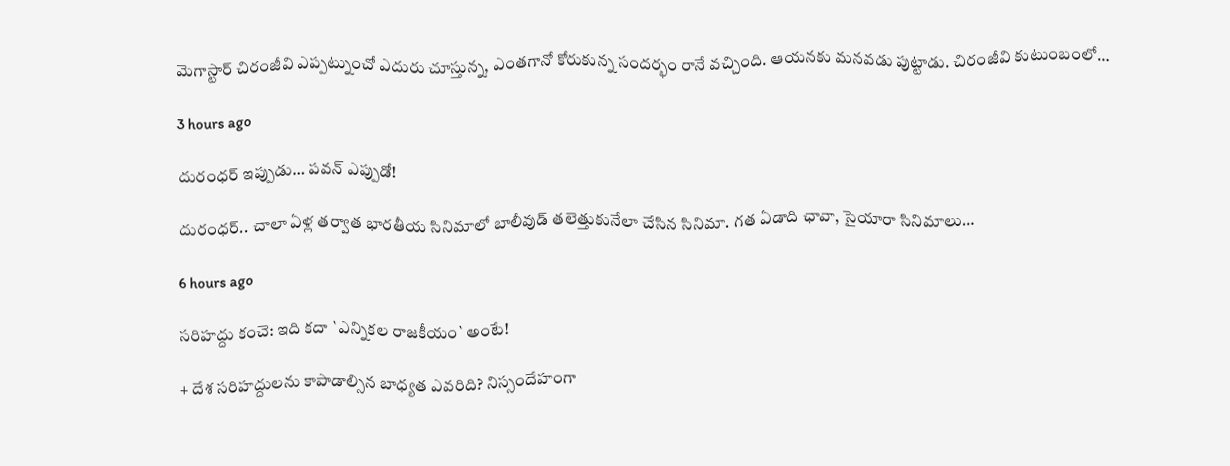మెగాస్టార్ చిరంజీవి ఎప్పట్నుంచో ఎదురు చూస్తున్న, ఎంతగానో కోరుకున్న సందర్భం రానే వచ్చింది. ఆయనకు మనవడు పుట్టాడు. చిరంజీవి కుటుంబంలో…

3 hours ago

దురంధ‌ర్ ఇప్పుడు… పవన్ ఎప్పుడో!

దురంధ‌ర్‌.. చాలా ఏళ్ల త‌ర్వాత భార‌తీయ సినిమాలో బాలీవుడ్ త‌లెత్తుకునేలా చేసిన సినిమా. గ‌త ఏడాది ఛావా, సైయారా సినిమాలు…

6 hours ago

స‌రిహ‌ద్దు కంచె: ఇది క‌దా `ఎన్నిక‌ల‌ రాజ‌కీయం` అంటే!

+ దేశ స‌రిహ‌ద్దులను కాపాడాల్సిన బాధ్య‌త ఎవ‌రిది? నిస్సందేహంగా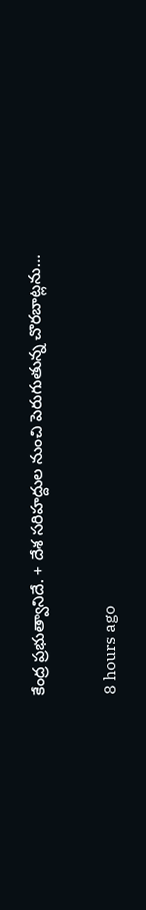కేంద్ర ప్ర‌భుత్వానిదే. + దేశ స‌రిహ‌ద్దుల నుంచి పెరుగుతున్న చొర‌బాట్ల‌ను…

8 hours ago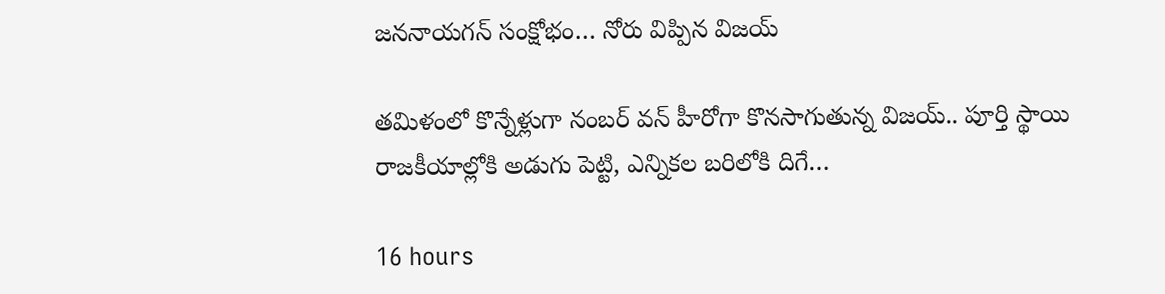జ‌న‌నాయ‌గ‌న్ సంక్షోభం… నోరు విప్పిన విజ‌య్

త‌మిళంలో కొన్నేళ్లుగా నంబ‌ర్ వ‌న్ హీరోగా కొన‌సాగుతున్న విజ‌య్.. పూర్తి స్థాయి రాజ‌కీయాల్లోకి అడుగు పెట్టి, ఎన్నిక‌ల బ‌రిలోకి దిగే…

16 hours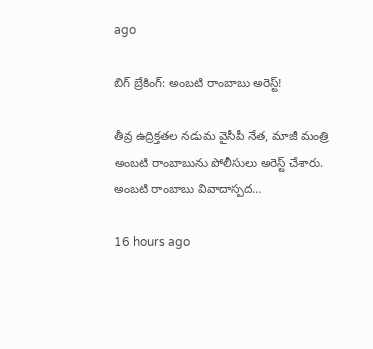ago

బిగ్ బ్రేకింగ్: అంబటి రాంబాబు అరెస్ట్!

తీవ్ర ఉద్రిక్తతల నడుమ వైసీపీ నేత, మాజీ మంత్రి అంబటి రాంబాబును పోలీసులు అరెస్ట్ చేశారు. అంబటి రాంబాబు వివాదాస్పద…

16 hours ago